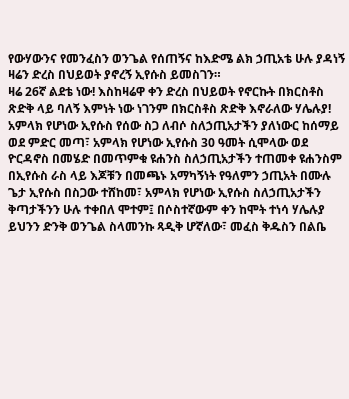የውሃውንና የመንፈስን ወንጌል የሰጠኝና ከእድሜ ልክ ኃጢአቴ ሁሉ ያዳነኝ ዛሬን ድረስ በህይወት ያኖረኝ ኢየሱስ ይመስገን።
ዛሬ 26ኛ ልደቴ ነው! እስከዛሬዋ ቀን ድረስ በህይወት የኖርኩት በክርስቶስ ጽድቅ ላይ ባለኝ እምነት ነው ነገንም በክርስቶስ ጽድቅ እኖራለው ሃሌሉያ!
አምላክ የሆነው ኢየሱስ የሰው ስጋ ለብሶ ስለኃጢአታችን ያለነውር ከሰማይ ወደ ምድር መጣ፣ አምላክ የሆነው ኢየሱስ 30 ዓመት ሲሞላው ወደ ዮርዳኖስ በመሄድ በመጥምቁ ዩሐንስ ስለኃጢአታችን ተጠመቀ ዩሐንስም በኢየሱስ ራስ ላይ እጆቹን በመጫኑ አማካኝነት የዓለምን ኃጢአት በሙሉ ጌታ ኢየሱስ በስጋው ተሸከመ፣ አምላክ የሆነው ኢየሱስ ስለኃጢአታችን ቅጣታችንን ሁሉ ተቀበለ ሞተም፤ በሶስተኛውም ቀን ከሞት ተነሳ ሃሌሉያ ይህንን ድንቅ ወንጌል ስላመንኩ ጻዲቅ ሆኛለው፣ መፈስ ቅዱስን በልቤ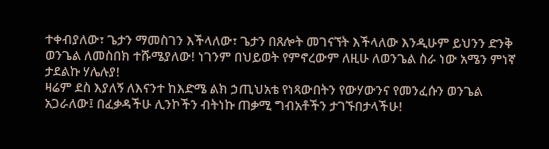ተቀብያለው፣ ጌታን ማመስገን እችላለው፣ ጌታን በጸሎት መገናኘት እችላለው እንዲሁም ይህንን ድንቅ ወንጌል ለመስበክ ተሹሜያለው! ነገንም በህይወት የምኖረውም ለዚሁ ለወንጌል ስራ ነው አሜን ምነኛ ታደልኩ ሃሌሉያ!
ዛሬም ደስ እያለኝ ለእናንተ ከእድሜ ልክ ኃጢህአቴ የነጻውበትን የውሃውንና የመንፈሱን ወንጌል አጋራለው፤ በፈቃዳችሁ ሊንኮችን ብትነኩ ጠቃሚ ግብአቶችን ታገኙበታላችሁ!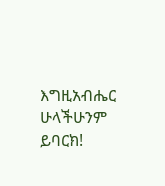እግዚአብሔር ሁላችሁንም ይባርክ!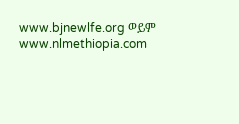www.bjnewlfe.org ወይም www.nlmethiopia.com